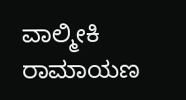ವಾಲ್ಮೀಕಿ ರಾಮಾಯಣ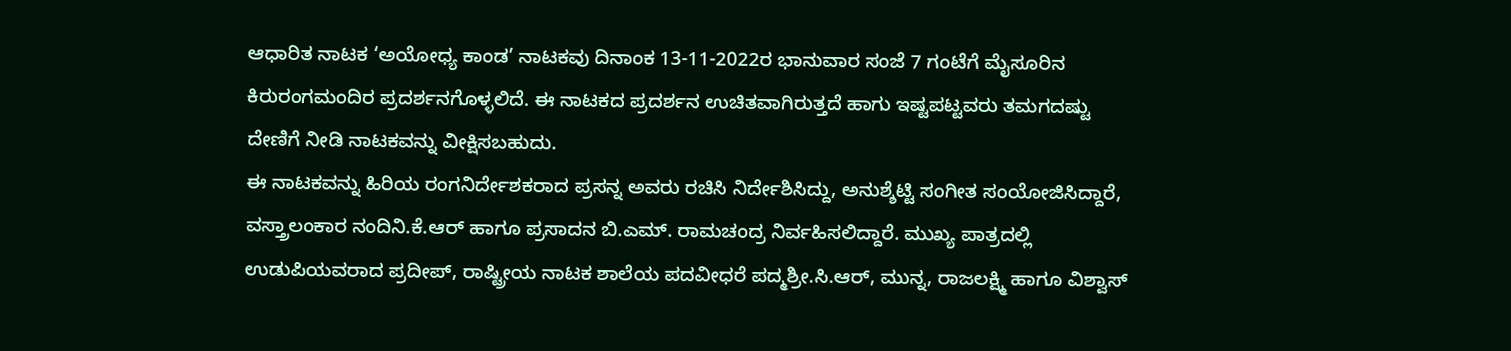ಆಧಾರಿತ ನಾಟಕ ‘ಅಯೋಧ್ಯ ಕಾಂಡ’ ನಾಟಕವು ದಿನಾಂಕ 13-11-2022ರ ಭಾನುವಾರ ಸಂಜೆ 7 ಗಂಟೆಗೆ ಮೈಸೂರಿನ ಕಿರುರಂಗಮಂದಿರ ಪ್ರದರ್ಶನಗೊಳ್ಳಲಿದೆ. ಈ ನಾಟಕದ ಪ್ರದರ್ಶನ ಉಚಿತವಾಗಿರುತ್ತದೆ ಹಾಗು ಇಷ್ಟಪಟ್ಟವರು ತಮಗದಷ್ಟು ದೇಣಿಗೆ ನೀಡಿ ನಾಟಕವನ್ನು ವೀಕ್ಷಿಸಬಹುದು.
ಈ ನಾಟಕವನ್ನು ಹಿರಿಯ ರಂಗನಿರ್ದೇಶಕರಾದ ಪ್ರಸನ್ನ ಅವರು ರಚಿಸಿ ನಿರ್ದೇಶಿಸಿದ್ದು, ಅನುಶ್ಶೆಟ್ಟಿ ಸಂಗೀತ ಸಂಯೋಜಿಸಿದ್ದಾರೆ, ವಸ್ತ್ರಾಲಂಕಾರ ನಂದಿನಿ.ಕೆ.ಆರ್ ಹಾಗೂ ಪ್ರಸಾದನ ಬಿ.ಎಮ್. ರಾಮಚಂದ್ರ ನಿರ್ವಹಿಸಲಿದ್ದಾರೆ. ಮುಖ್ಯ ಪಾತ್ರದಲ್ಲಿ ಉಡುಪಿಯವರಾದ ಪ್ರದೀಪ್, ರಾಷ್ಟ್ರೀಯ ನಾಟಕ ಶಾಲೆಯ ಪದವೀಧರೆ ಪದ್ಮಶ್ರೀ.ಸಿ.ಆರ್, ಮುನ್ನ, ರಾಜಲಕ್ಷ್ಮಿ ಹಾಗೂ ವಿಶ್ವಾಸ್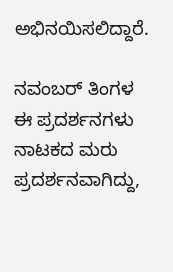ಅಭಿನಯಿಸಲಿದ್ದಾರೆ.

ನವಂಬರ್ ತಿಂಗಳ ಈ ಪ್ರದರ್ಶನಗಳು ನಾಟಕದ ಮರು ಪ್ರದರ್ಶನವಾಗಿದ್ದು,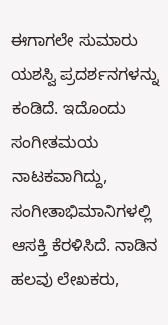ಈಗಾಗಲೇ ಸುಮಾರು ಯಶಸ್ವಿ ಪ್ರದರ್ಶನಗಳನ್ನು ಕಂಡಿದೆ. ಇದೊಂದು ಸಂಗೀತಮಯ ನಾಟಕವಾಗಿದ್ದು, ಸಂಗೀತಾಭಿಮಾನಿಗಳಲ್ಲಿ ಆಸಕ್ತಿ ಕೆರಳಿಸಿದೆ. ನಾಡಿನ ಹಲವು ಲೇಖಕರು,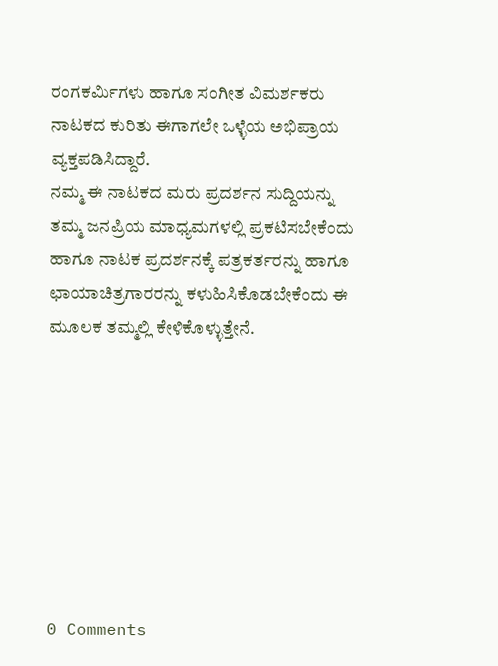ರಂಗಕರ್ಮಿಗಳು ಹಾಗೂ ಸಂಗೀತ ವಿಮರ್ಶಕರು ನಾಟಕದ ಕುರಿತು ಈಗಾಗಲೇ ಒಳ್ಳೆಯ ಅಭಿಪ್ರಾಯ ವ್ಯಕ್ತಪಡಿಸಿದ್ದಾರೆ.
ನಮ್ಮ ಈ ನಾಟಕದ ಮರು ಪ್ರದರ್ಶನ ಸುದ್ದಿಯನ್ನು ತಮ್ಮ ಜನಪ್ರಿಯ ಮಾಧ್ಯಮಗಳಲ್ಲಿ ಪ್ರಕಟಿಸಬೇಕೆಂದು ಹಾಗೂ ನಾಟಕ ಪ್ರದರ್ಶನಕ್ಕೆ ಪತ್ರಕರ್ತರನ್ನು ಹಾಗೂ ಛಾಯಾಚಿತ್ರಗಾರರನ್ನು ಕಳುಹಿಸಿಕೊಡಬೇಕೆಂದು ಈ ಮೂಲಕ ತಮ್ಮಲ್ಲಿ ಕೇಳಿಕೊಳ್ಳುತ್ತೇನೆ.








0 Comments